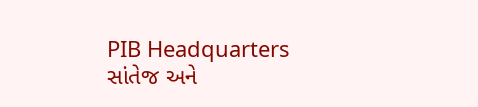PIB Headquarters
સાંતેજ અને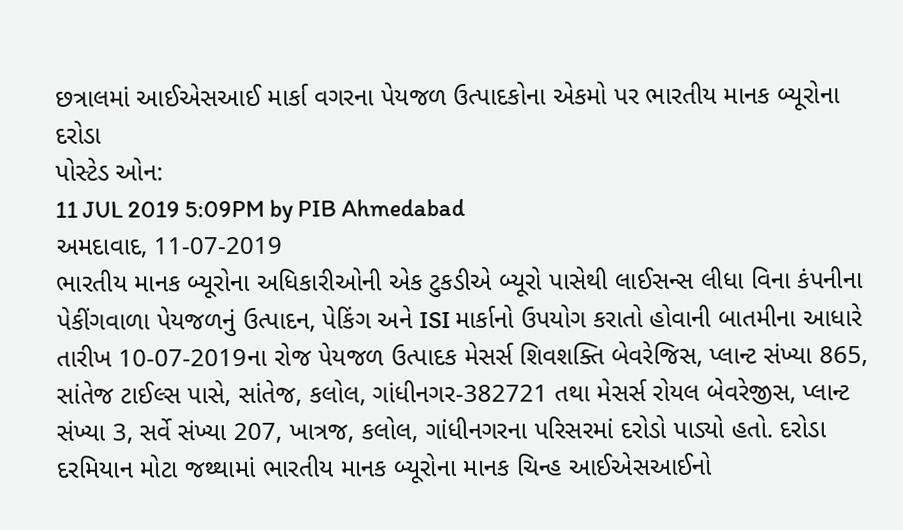છત્રાલમાં આઈએસઆઈ માર્કા વગરના પેયજળ ઉત્પાદકોના એકમો પર ભારતીય માનક બ્યૂરોના દરોડા
પોસ્ટેડ ઓન:
11 JUL 2019 5:09PM by PIB Ahmedabad
અમદાવાદ, 11-07-2019
ભારતીય માનક બ્યૂરોના અધિકારીઓની એક ટુકડીએ બ્યૂરો પાસેથી લાઈસન્સ લીધા વિના કંપનીના પેકીંગવાળા પેયજળનું ઉત્પાદન, પેકિંગ અને ISI માર્કાનો ઉપયોગ કરાતો હોવાની બાતમીના આધારે તારીખ 10-07-2019ના રોજ પેયજળ ઉત્પાદક મેસર્સ શિવશક્તિ બેવરેજિસ, પ્લાન્ટ સંખ્યા 865, સાંતેજ ટાઈલ્સ પાસે, સાંતેજ, કલોલ, ગાંધીનગર-382721 તથા મેસર્સ રોયલ બેવરેજીસ, પ્લાન્ટ સંખ્યા 3, સર્વે સંખ્યા 207, ખાત્રજ, કલોલ, ગાંધીનગરના પરિસરમાં દરોડો પાડ્યો હતો. દરોડા દરમિયાન મોટા જથ્થામાં ભારતીય માનક બ્યૂરોના માનક ચિન્હ આઈએસઆઈનો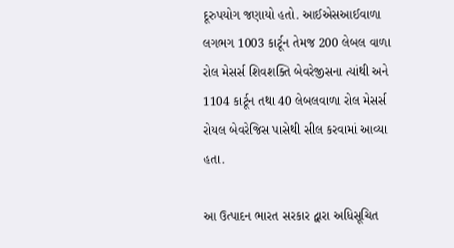દૂરુપયોગ જણાયો હતો. આઈએસઆઈવાળા લગભગ 1003 કાર્ટૂન તેમજ 200 લેબલ વાળા રોલ મેસર્સ શિવશક્તિ બેવરેજીસના ત્યાંથી અને 1104 કાર્ટૂન તથા 40 લેબલવાળા રોલ મેસર્સ રોયલ બેવરેજિસ પાસેથી સીલ કરવામાં આવ્યા હતા.

આ ઉત્પાદન ભારત સરકાર દ્વારા અધિસૂચિત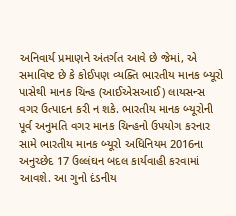અનિવાર્ય પ્રમાણને અંતર્ગત આવે છે જેમાં, એ સમાવિષ્ટ છે કે કોઈપણ વ્યક્તિ ભારતીય માનક બ્યૂરો પાસેથી માનક ચિન્હ (આઈએસઆઈ) લાયસન્સ વગર ઉત્પાદન કરી ન શકે. ભારતીય માનક બ્યૂરોની પૂર્વ અનુમતિ વગર માનક ચિન્હનો ઉપયોગ કરનાર સામે ભારતીય માનક બ્યૂરો અધિનિયમ 2016ના અનુચ્છેદ 17 ઉલ્લંઘન બદલ કાર્યવાહી કરવામાં આવશે. આ ગુનો દંડનીય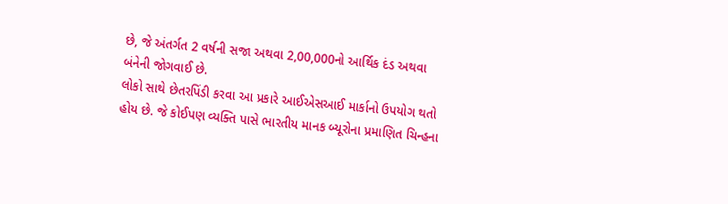છે, જે અંતર્ગત 2 વર્ષની સજા અથવા 2,00,000નો આર્થિક દંડ અથવા બંનેની જોગવાઈ છે.
લોકો સાથે છેતરપિંડી કરવા આ પ્રકારે આઈએસઆઈ માર્કાનો ઉપયોગ થતો હોય છે. જે કોઈપણ વ્યક્તિ પાસે ભારતીય માનક બ્યૂરોના પ્રમાણિત ચિન્હના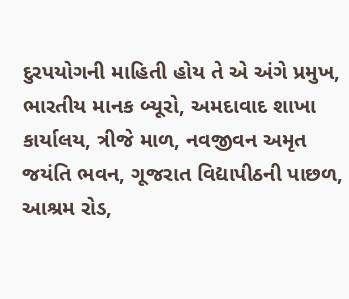દુરપયોગની માહિતી હોય તે એ અંગે પ્રમુખ, ભારતીય માનક બ્યૂરો, અમદાવાદ શાખા કાર્યાલય, ત્રીજે માળ, નવજીવન અમૃત જયંતિ ભવન, ગૂજરાત વિદ્યાપીઠની પાછળ, આશ્રમ રોડ,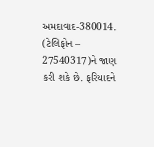અમદાવાદ-380014. (ટેલિફોન – 27540317)ને જાણ કરી શકે છે. ફરિયાદને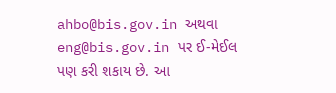ahbo@bis.gov.in અથવા eng@bis.gov.in પર ઈ-મેઈલ પણ કરી શકાય છે. આ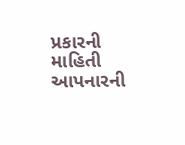પ્રકારની માહિતી આપનારની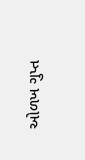ઓળખ ગુપ્ત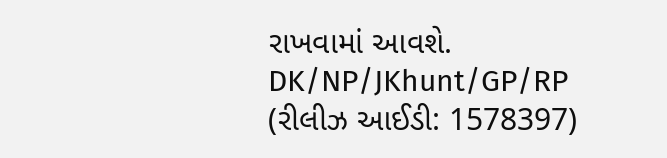રાખવામાં આવશે.
DK/NP/JKhunt/GP/RP
(રીલીઝ આઈડી: 1578397)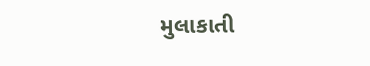મુલાકાતી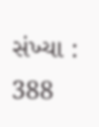સંખ્યા : 388